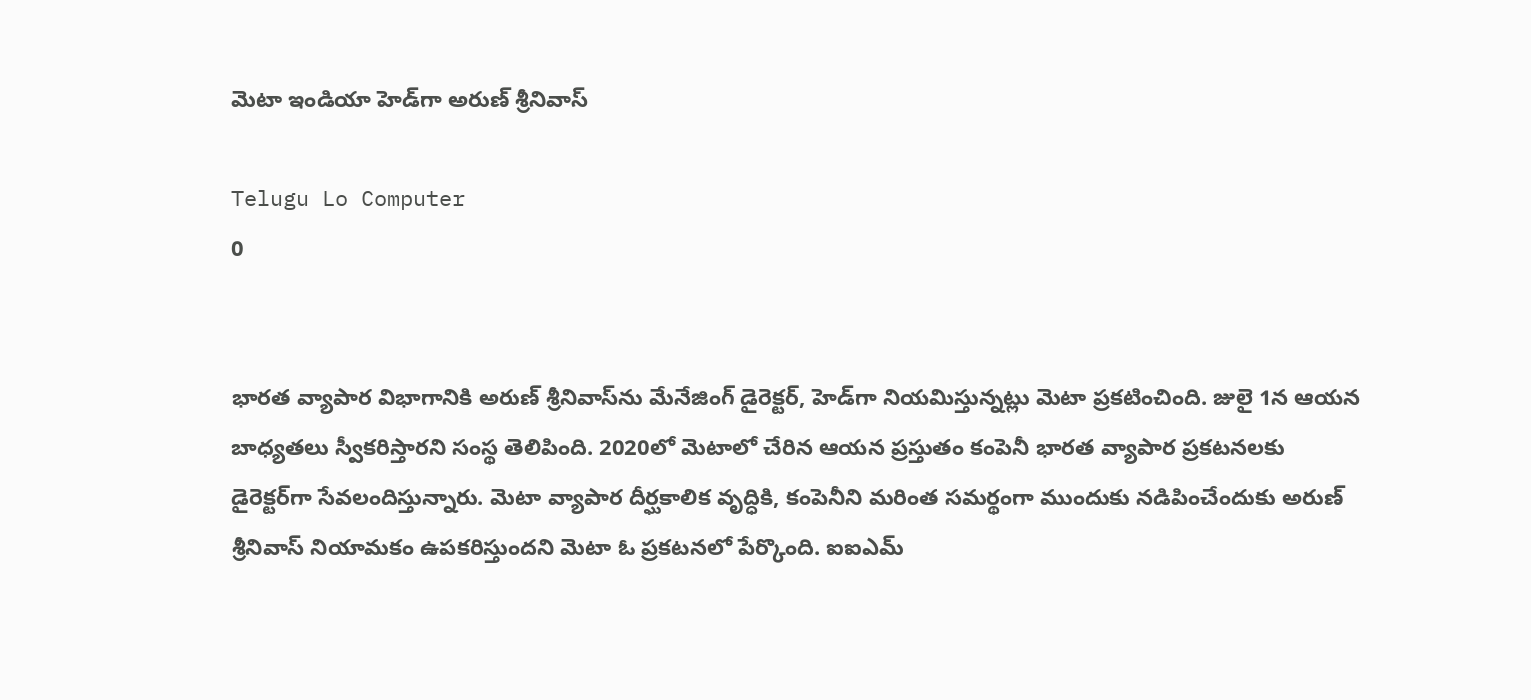మెటా ఇండియా హెడ్‌గా అరుణ్‌ శ్రీనివాస్‌

Telugu Lo Computer
0


భారత వ్యాపార విభాగానికి అరుణ్ శ్రీనివాస్‌ను మేనేజింగ్ డైరెక్టర్‌, హెడ్‌గా నియమిస్తున్నట్లు మెటా ప్రకటించింది. జులై 1న ఆయన బాధ్యతలు స్వీకరిస్తారని సంస్థ తెలిపింది. 2020లో మెటాలో చేరిన ఆయన ప్రస్తుతం కంపెనీ భారత వ్యాపార ప్రకటనలకు డైరెక్టర్‌గా సేవలందిస్తున్నారు. మెటా వ్యాపార దీర్ఘకాలిక వృద్ధికి, కంపెనీని మరింత సమర్థంగా ముందుకు నడిపించేందుకు అరుణ్‌ శ్రీనివాస్‌ నియామకం ఉపకరిస్తుందని మెటా ఓ ప్రకటనలో పేర్కొంది. ఐఐఎమ్‌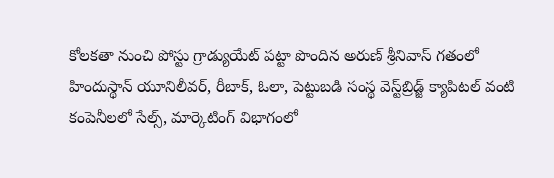కోలకతా నుంచి పోస్టు గ్రాడ్యుయేట్‌ పట్టా పొందిన అరుణ్‌ శ్రీనివాస్‌ గతంలో హిందుస్థాన్‌ యూనిలీవర్, రీబాక్, ఓలా, పెట్టుబడి సంస్థ వెస్ట్‌బ్రిడ్జ్ క్యాపిటల్ వంటి కంపెనీలలో సేల్స్‌, మార్కెటింగ్ విభాగంలో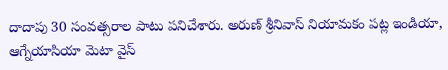దాదాపు 30 సంవత్సరాల పాటు పనిచేశారు. అరుణ్‌ శ్రీనివాస్‌ నియామకం పట్ల ఇండియా, ఆగ్నేయాసియా మెటా వైస్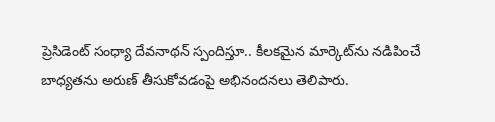ప్రెసిడెంట్ సంధ్యా దేవనాథన్ స్పందిస్తూ.. కీలకమైన మార్కెట్‌ను నడిపించే బాధ్యతను అరుణ్‌ తీసుకోవడంపై అభినందనలు తెలిపారు.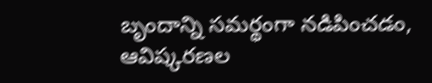బృందాన్ని సమర్థంగా నడిపించడం, ఆవిష్కరణల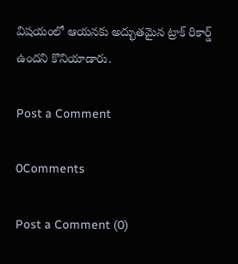విషయంలో ఆయనకు అద్భుతమైన ట్రాక్ రికార్డ్ ఉందని కొనియాడారు.

Post a Comment

0Comments

Post a Comment (0)